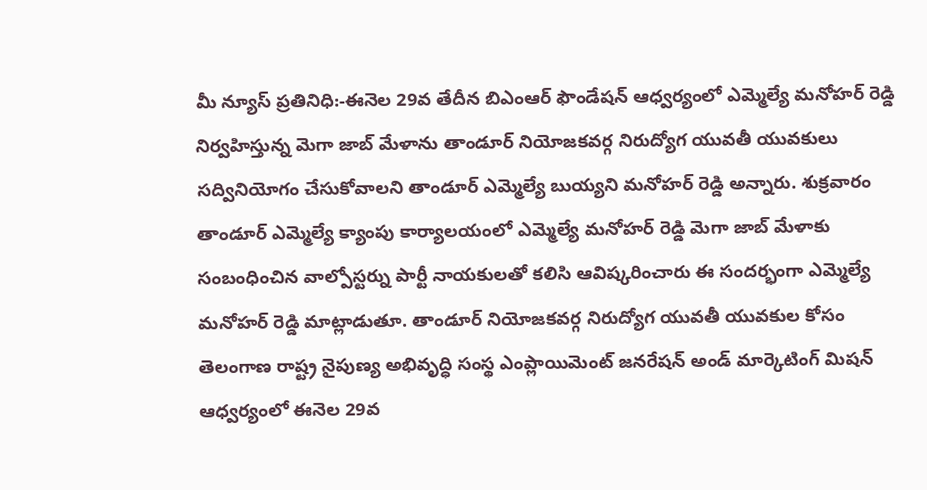మీ న్యూస్ ప్రతినిధి:-ఈనెల 29వ తేదీన బిఎంఆర్ ఫౌండేషన్ ఆధ్వర్యంలో ఎమ్మెల్యే మనోహర్ రెడ్డి నిర్వహిస్తున్న మెగా జాబ్ మేళాను తాండూర్ నియోజకవర్గ నిరుద్యోగ యువతీ యువకులు సద్వినియోగం చేసుకోవాలని తాండూర్ ఎమ్మెల్యే బుయ్యని మనోహర్ రెడ్డి అన్నారు. శుక్రవారం తాండూర్ ఎమ్మెల్యే క్యాంపు కార్యాలయంలో ఎమ్మెల్యే మనోహర్ రెడ్డి మెగా జాబ్ మేళాకు సంబంధించిన వాల్పోస్టర్ను పార్టీ నాయకులతో కలిసి ఆవిష్కరించారు ఈ సందర్భంగా ఎమ్మెల్యే మనోహర్ రెడ్డి మాట్లాడుతూ. తాండూర్ నియోజకవర్గ నిరుద్యోగ యువతీ యువకుల కోసం తెలంగాణ రాష్ట్ర నైపుణ్య అభివృద్ధి సంస్థ ఎంప్లాయిమెంట్ జనరేషన్ అండ్ మార్కెటింగ్ మిషన్ ఆధ్వర్యంలో ఈనెల 29వ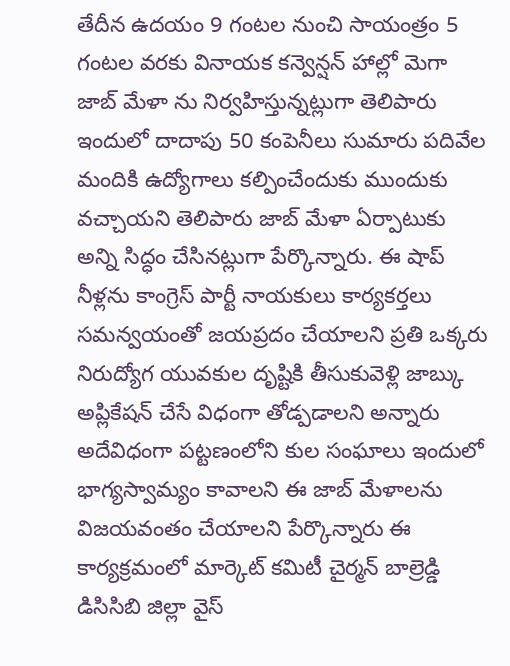తేదీన ఉదయం 9 గంటల నుంచి సాయంత్రం 5 గంటల వరకు వినాయక కన్వెన్షన్ హాల్లో మెగా జాబ్ మేళా ను నిర్వహిస్తున్నట్లుగా తెలిపారు ఇందులో దాదాపు 50 కంపెనీలు సుమారు పదివేల మందికి ఉద్యోగాలు కల్పించేందుకు ముందుకు వచ్చాయని తెలిపారు జాబ్ మేళా ఏర్పాటుకు అన్ని సిద్ధం చేసినట్లుగా పేర్కొన్నారు. ఈ షాప్ నీళ్లను కాంగ్రెస్ పార్టీ నాయకులు కార్యకర్తలు సమన్వయంతో జయప్రదం చేయాలని ప్రతి ఒక్కరు నిరుద్యోగ యువకుల దృష్టికి తీసుకువెళ్లి జాబ్కు అప్లికేషన్ చేసే విధంగా తోడ్పడాలని అన్నారు అదేవిధంగా పట్టణంలోని కుల సంఘాలు ఇందులో భాగ్యస్వామ్యం కావాలని ఈ జాబ్ మేళాలను విజయవంతం చేయాలని పేర్కొన్నారు ఈ కార్యక్రమంలో మార్కెట్ కమిటీ చైర్మన్ బాల్రెడ్డి డిసిసిబి జిల్లా వైస్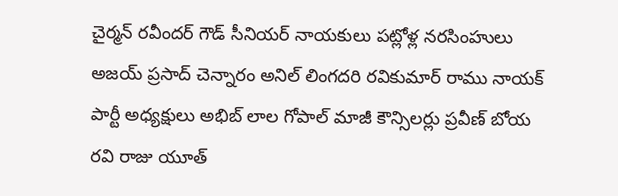చైర్మన్ రవీందర్ గౌడ్ సీనియర్ నాయకులు పట్లోళ్ల నరసింహులు అజయ్ ప్రసాద్ చెన్నారం అనిల్ లింగదరి రవికుమార్ రాము నాయక్ పార్టీ అధ్యక్షులు అభిబ్ లాల గోపాల్ మాజీ కౌన్సిలర్లు ప్రవీణ్ బోయ రవి రాజు యూత్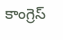కాంగ్రెస్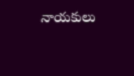నాయకులు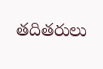తదితరులు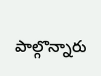పాల్గొన్నారు